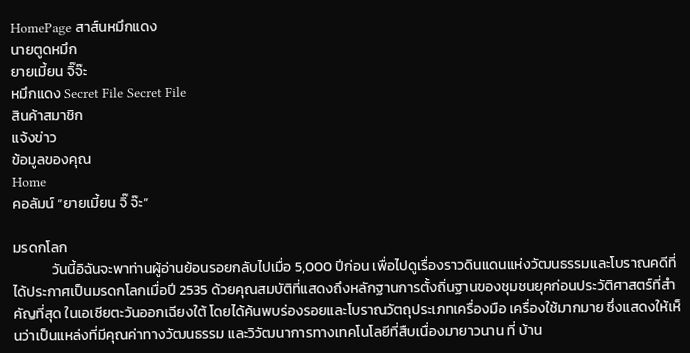HomePage สาส์นหมึกแดง
นายตูดหมึก
ยายเมี้ยน จิ๊จ๊ะ
หมึกแดง Secret File Secret File
สินค้าสมาชิก
แจ้งข่าว
ข้อมูลของคุณ
Home
คอลัมน์ “ยายเมี้ยน จิ๊ จ๊ะ”

มรดกโลก
            วันนี้อิฉันจะพาท่านผู้อ่านย้อนรอยกลับไปเมื่อ 5,000 ปีก่อน เพื่อไปดูเรื่องราวดินแดนแห่งวัฒนธรรมและโบราณคดีที่ได้ประกาศเป็นมรดกโลกเมื่อปี 2535 ด้วยคุณสมบัติที่แสดงถึงหลักฐานการตั้งถิ่นฐานของชุมชนยุคก่อนประวัติศาสตร์ที่สำคัญที่สุด ในเอเชียตะวันออกเฉียงใต้ โดยได้ค้นพบร่องรอยและโบราณวัตถุประเภทเครื่องมือ เครื่องใช้มากมาย ซึ่งแสดงให้เห็นว่าเป็นแหล่งที่มีคุณค่าทางวัฒนธรรม และวิวัฒนาการทางเทคโนโลยีที่สืบเนื่องมายาวนาน ที่ บ้าน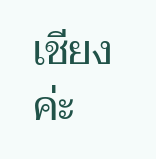เชียง ค่ะ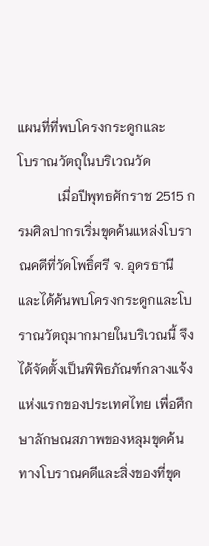แผนที่ที่พบโครงกระดูกและ
โบราณวัตถุในบริเวณวัด
            เมื่อปีพุทธศักราช 2515 กรมศิลปากรเริ่มขุดค้นแหล่งโบราณคดีที่วัดโพธิ์ศรี จ. อุดรธานี และได้ค้นพบโครงกระดูกและโบราณวัตถุมากมายในบริเวณนี้ จึงได้จัดตั้งเป็นพิพิธภัณฑ์กลางแจ้งแห่งแรกของประเทศไทย เพื่อศึกษาลักษณสภาพของหลุมขุดค้นทางโบราณคดีและสิ่งของที่ขุด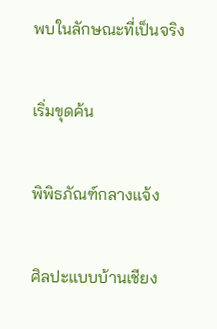พบในลักษณะที่เป็นจริง

เริ่มขุดค้น

พิพิธภัณฑ์กลางแจ้ง

ศิลปะแบบบ้านเชียง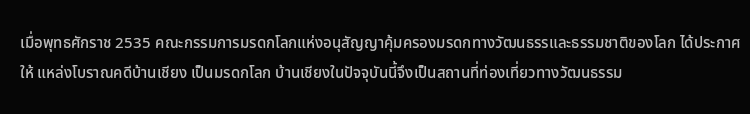เมื่อพุทธศักราช 2535 คณะกรรมการมรดกโลกแห่งอนุสัญญาคุ้มครองมรดกทางวัฒนธรรและธรรมชาติของโลก ได้ประกาศให้ แหล่งโบราณคดีบ้านเชียง เป็นมรดกโลก บ้านเชียงในปัจจุบันนี้จึงเป็นสถานที่ท่องเที่ยวทางวัฒนธรรม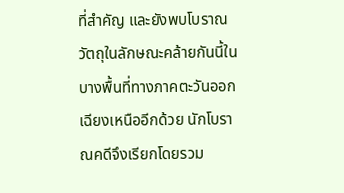ที่สำคัญ และยังพบโบราณวัตถุในลักษณะคล้ายกันนี้ในบางพื้นที่ทางภาคตะวันออกเฉียงเหนืออีกด้วย นักโบราณคดีจึงเรียกโดยรวม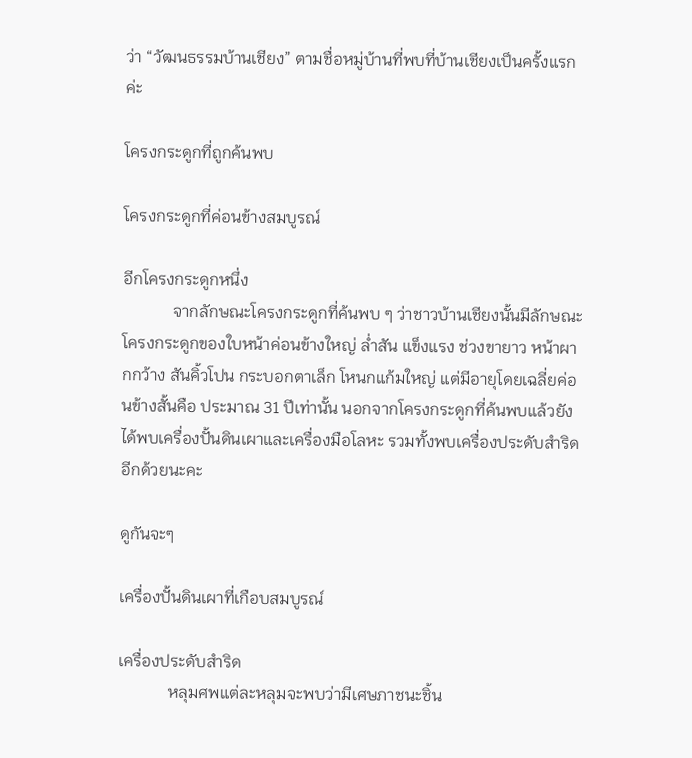ว่า “วัฒนธรรมบ้านเชียง” ตามชื่อหมู่บ้านที่พบที่บ้านเชียงเป็นครั้งแรกค่ะ

โครงกระดูกที่ถูกค้นพบ

โครงกระดูกที่ค่อนข้างสมบูรณ์

อีกโครงกระดูกหนึ่ง
            จากลักษณะโครงกระดูกที่ค้นพบ ๆ ว่าชาวบ้านเชียงนั้นมีลักษณะโครงกระดูกของใบหน้าค่อนข้างใหญ่ ล่ำสัน แข็งแรง ช่วงขายาว หน้าผากกว้าง สันคิ้วโปน กระบอกตาเล็ก โหนกแก้มใหญ่ แต่มีอายุโดยเฉลี่ยค่อนข้างสั้นคือ ประมาณ 31 ปีเท่านั้น นอกจากโครงกระดูกที่ค้นพบแล้วยังได้พบเครื่องปั้นดินเผาและเครื่องมือโลหะ รวมทั้งพบเครื่องประดับสำริดอีกด้วยนะคะ

ดูกันจะๆ

เครื่องปั้นดินเผาที่เกือบสมบูรณ์

เครื่องประดับสำริด
            หลุมศพแต่ละหลุมจะพบว่ามีเศษภาชนะชิ้น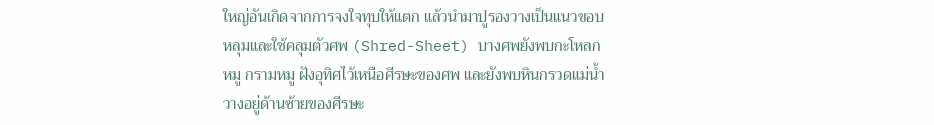ใหญ่อันเกิดจากการจงใจทุบให้แตก แล้วนำมาปูรองวางเป็นแนวขอบหลุมและใช้คลุมตัวศพ (Shred-Sheet) บางศพยังพบกะโหลกหมู กรามหมู ฝังอุทิศไว้เหนือศีรษะของศพ และยังพบหินกรวดแม่น้ำวางอยู่ด้านซ้ายของศีรษะ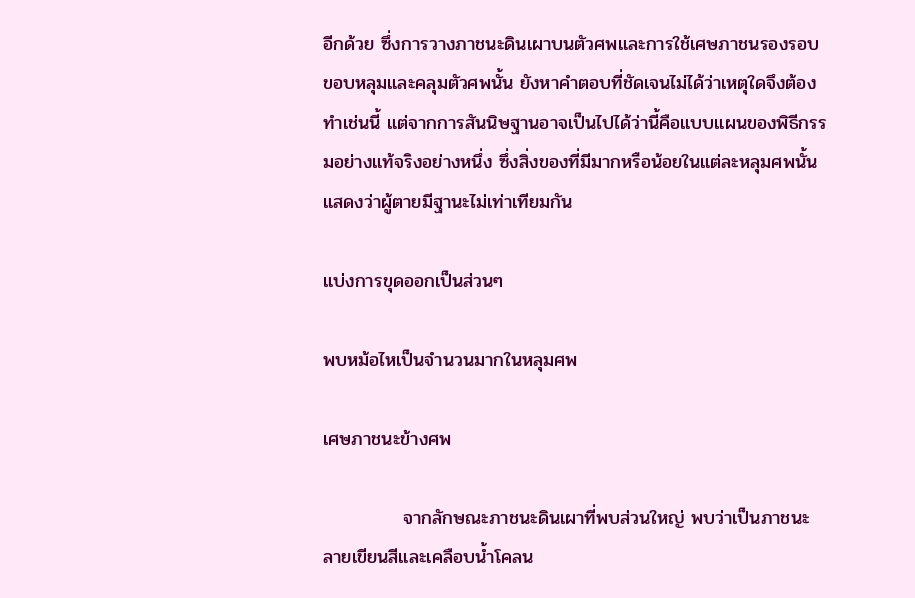อีกด้วย ซึ่งการวางภาชนะดินเผาบนตัวศพและการใช้เศษภาชนรองรอบขอบหลุมและคลุมตัวศพนั้น ยังหาคำตอบที่ชัดเจนไม่ได้ว่าเหตุใดจึงต้องทำเช่นนี้ แต่จากการสันนิษฐานอาจเป็นไปได้ว่านี้คือแบบแผนของพิธีกรรมอย่างแท้จริงอย่างหนึ่ง ซึ่งสิ่งของที่มีมากหรือน้อยในแต่ละหลุมศพนั้น แสดงว่าผู้ตายมีฐานะไม่เท่าเทียมกัน

แบ่งการขุดออกเป็นส่วนๆ

พบหม้อไหเป็นจำนวนมากในหลุมศพ

เศษภาชนะข้างศพ

            จากลักษณะภาชนะดินเผาที่พบส่วนใหญ่ พบว่าเป็นภาชนะลายเขียนสีและเคลือบน้ำโคลน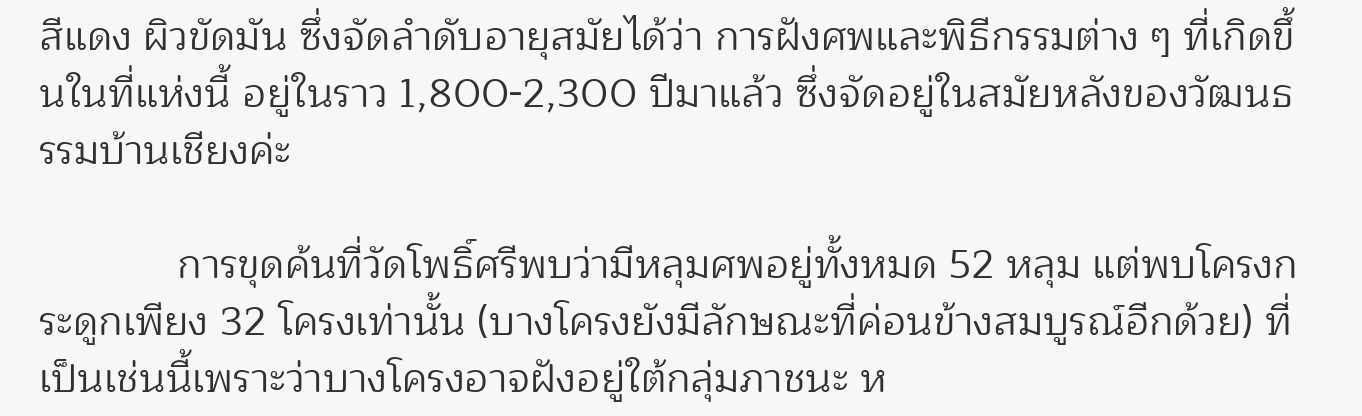สีแดง ผิวขัดมัน ซึ่งจัดลำดับอายุสมัยได้ว่า การฝังศพและพิธีกรรมต่าง ๆ ที่เกิดขึ้นในที่แห่งนี้ อยู่ในราว 1,800-2,300 ปีมาแล้ว ซึ่งจัดอยู่ในสมัยหลังของวัฒนธรรมบ้านเชียงค่ะ

            การขุดค้นที่วัดโพธิ์ศรีพบว่ามีหลุมศพอยู่ทั้งหมด 52 หลุม แต่พบโครงกระดูกเพียง 32 โครงเท่านั้น (บางโครงยังมีลักษณะที่ค่อนข้างสมบูรณ์อีกด้วย) ที่เป็นเช่นนี้เพราะว่าบางโครงอาจฝังอยู่ใต้กลุ่มภาชนะ ห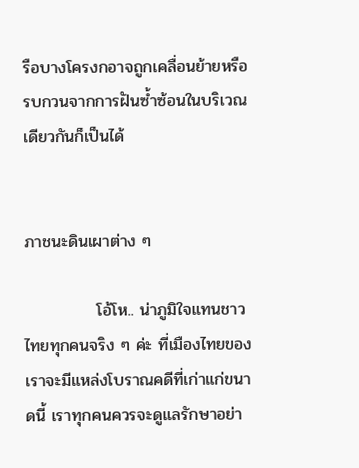รือบางโครงกอาจถูกเคลื่อนย้ายหรือรบกวนจากการฝันซ้ำซ้อนในบริเวณเดียวกันก็เป็นได้


ภาชนะดินเผาต่าง ๆ

            โอ้โห.. น่าภูมิใจแทนชาวไทยทุกคนจริง ๆ ค่ะ ที่เมืองไทยของเราจะมีแหล่งโบราณคดีที่เก่าแก่ขนาดนี้ เราทุกคนควรจะดูแลรักษาอย่า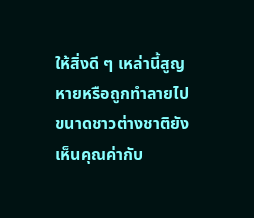ให้สิ่งดี ๆ เหล่านี้สูญหายหรือถูกทำลายไป ขนาดชาวต่างชาติยังเห็นคุณค่ากับ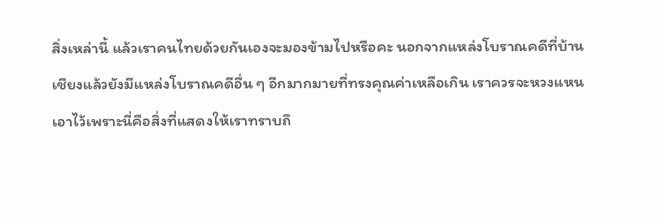สิ่งเหล่านี้ แล้วเราคนไทยด้วยกันเองจะมองข้ามไปหรือคะ นอกจากแหล่งโบราณคดีที่บ้านเชียงแล้วยังมีแหล่งโบราณคดีอื่น ๆ อีกมากมายที่ทรงคุณค่าเหลือเกิน เราควรจะหวงแหนเอาไว้เพราะนี่คือสิ่งที่แสดงให้เราทราบถึ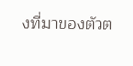งที่มาของตัวต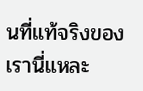นที่แท้จริงของเรานี่แหละ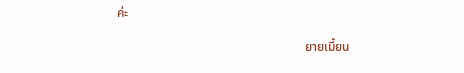ค่ะ

                                                            ยายเมี้ยน